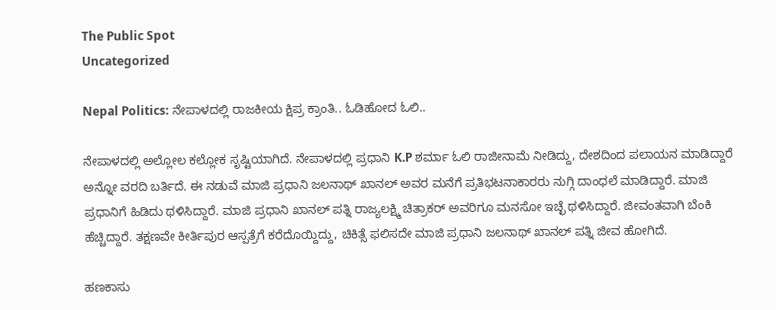The Public Spot
Uncategorized

Nepal Politics: ನೇಪಾಳದಲ್ಲಿ ರಾಜಕೀಯ ಕ್ಷಿಪ್ರ ಕ್ರಾಂತಿ.. ಓಡಿಹೋದ ಓಲಿ..

ನೇಪಾಳದಲ್ಲಿ ಅಲ್ಲೋಲ ಕಲ್ಲೋಕ ಸೃಷ್ಟಿಯಾಗಿದೆ. ನೇಪಾಳದಲ್ಲಿ ಪ್ರಧಾನಿ K.P ಶರ್ಮಾ ಓಲಿ ರಾಜೀನಾಮೆ ನೀಡಿದ್ದು, ದೇಶದಿಂದ ಪಲಾಯನ ಮಾಡಿದ್ದಾರೆ ಅನ್ನೋ ವರದಿ ಬರ್ತಿದೆ. ಈ ನಡುವೆ ಮಾಜಿ ಪ್ರಧಾನಿ ಜಲನಾಥ್ ಖಾನಲ್ ಅವರ ಮನೆಗೆ ಪ್ರತಿಭಟನಾಕಾರರು ನುಗ್ಗಿ ದಾಂಧಲೆ ಮಾಡಿದ್ದಾರೆ. ಮಾಜಿ ಪ್ರಧಾನಿಗೆ ಹಿಡಿದು ಥಳಿಸಿದ್ದಾರೆ. ಮಾಜಿ ಪ್ರಧಾನಿ ಖಾನಲ್ ಪತ್ನಿ ರಾಜ್ಯಲಕ್ಷ್ಮಿ ಚಿತ್ರಾಕರ್ ಅವರಿಗೂ ಮನಸೋ ಇಚ್ಛೆ ಥಳಿಸಿದ್ದಾರೆ. ಜೀವಂತವಾಗಿ ಬೆಂಕಿ ಹೆಚ್ಚಿದ್ದಾರೆ. ತಕ್ಷಣವೇ ಕೀರ್ತಿಪುರ ಆಸ್ಪತ್ರೆಗೆ ಕರೆದೊಯ್ದಿದ್ದು, ಚಿಕಿತ್ಸೆ ಫಲಿಸದೇ ಮಾಜಿ ಪ್ರಧಾನಿ ಜಲನಾಥ್ ಖಾನಲ್ ಪತ್ನಿ ಜೀವ ಹೋಗಿದೆ.

ಹಣಕಾಸು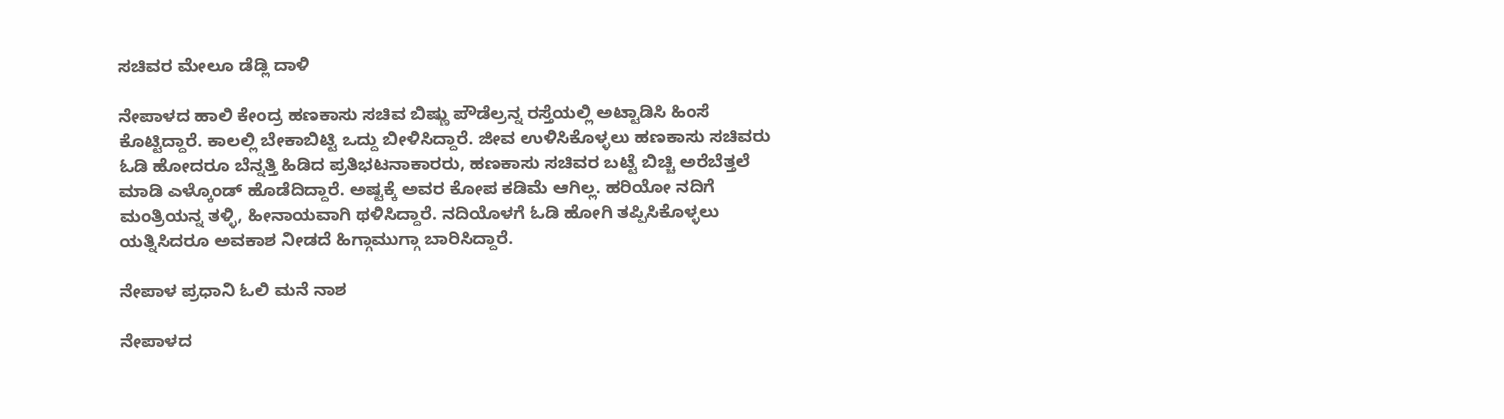ಸಚಿವರ ಮೇಲೂ ಡೆಡ್ಲಿ ದಾಳಿ

ನೇಪಾಳದ ಹಾಲಿ ಕೇಂದ್ರ ಹಣಕಾಸು ಸಚಿವ ಬಿಷ್ಣು ಪೌಡೆಲ್ರನ್ನ ರಸ್ತೆಯಲ್ಲಿ ಅಟ್ಟಾಡಿಸಿ ಹಿಂಸೆ ಕೊಟ್ಟಿದ್ದಾರೆ. ಕಾಲಲ್ಲಿ ಬೇಕಾಬಿಟ್ಟಿ ಒದ್ದು ಬೀಳಿಸಿದ್ದಾರೆ. ಜೀವ ಉಳಿಸಿಕೊಳ್ಳಲು ಹಣಕಾಸು ಸಚಿವರು ಓಡಿ ಹೋದರೂ ಬೆನ್ನತ್ತಿ ಹಿಡಿದ ಪ್ರತಿಭಟನಾಕಾರರು, ಹಣಕಾಸು ಸಚಿವರ ಬಟ್ಟೆ ಬಿಚ್ಚಿ ಅರೆಬೆತ್ತಲೆ ಮಾಡಿ ಎಳ್ಕೊಂಡ್ ಹೊಡೆದಿದ್ದಾರೆ. ಅಷ್ಟಕ್ಕೆ ಅವರ ಕೋಪ ಕಡಿಮೆ ಆಗಿಲ್ಲ. ಹರಿಯೋ ನದಿಗೆ ಮಂತ್ರಿಯನ್ನ ತಳ್ಳಿ, ಹೀನಾಯವಾಗಿ ಥಳಿಸಿದ್ದಾರೆ. ನದಿಯೊಳಗೆ ಓಡಿ ಹೋಗಿ ತಪ್ಪಿಸಿಕೊಳ್ಳಲು ಯತ್ನಿಸಿದರೂ ಅವಕಾಶ ನೀಡದೆ ಹಿಗ್ಗಾಮುಗ್ಗಾ ಬಾರಿಸಿದ್ದಾರೆ.

ನೇಪಾಳ ಪ್ರಧಾನಿ ಓಲಿ ಮನೆ ನಾಶ

ನೇಪಾಳದ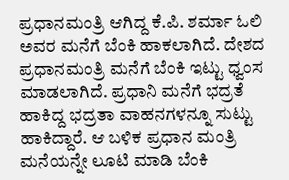ಪ್ರಧಾನಮಂತ್ರಿ ಆಗಿದ್ದ ಕೆ.ಪಿ. ಶರ್ಮಾ ಓಲಿ ಅವರ ಮನೆಗೆ ಬೆಂಕಿ ಹಾಕಲಾಗಿದೆ. ದೇಶದ ಪ್ರಧಾನಮಂತ್ರಿ ಮನೆಗೆ ಬೆಂಕಿ ಇಟ್ಟು ಧ್ವಂಸ ಮಾಡಲಾಗಿದೆ. ಪ್ರಧಾನಿ ಮನೆಗೆ ಭದ್ರತೆ ಹಾಕಿದ್ದ ಭದ್ರತಾ ವಾಹನಗಳನ್ನೂ ಸುಟ್ಟು ಹಾಕಿದ್ದಾರೆ. ಆ ಬಳಿಕ ಪ್ರಧಾನ ಮಂತ್ರಿ ಮನೆಯನ್ನೇ ಲೂಟಿ ಮಾಡಿ ಬೆಂಕಿ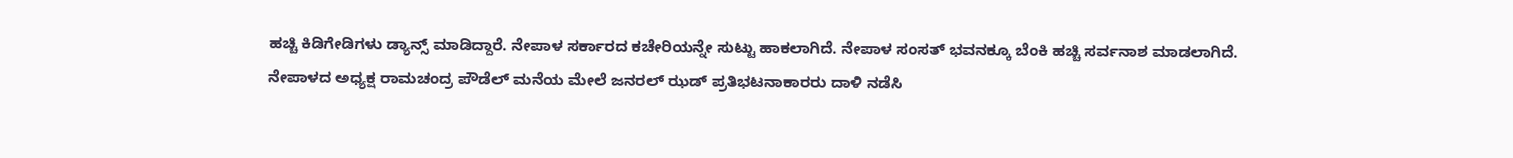ಹಚ್ಚಿ ಕಿಡಿಗೇಡಿಗಳು ಡ್ಯಾನ್ಸ್ ಮಾಡಿದ್ದಾರೆ. ನೇಪಾಳ ಸರ್ಕಾರದ ಕಚೇರಿಯನ್ನೇ ಸುಟ್ಟು ಹಾಕಲಾಗಿದೆ. ನೇಪಾಳ ಸಂಸತ್ ಭವನಕ್ಕೂ ಬೆಂಕಿ ಹಚ್ಚಿ ಸರ್ವನಾಶ ಮಾಡಲಾಗಿದೆ. ನೇಪಾಳದ ಅಧ್ಯಕ್ಷ ರಾಮಚಂದ್ರ ಪೌಡೆಲ್ ಮನೆಯ ಮೇಲೆ ಜನರಲ್ ಝಡ್ ಪ್ರತಿಭಟನಾಕಾರರು ದಾಳಿ ನಡೆಸಿ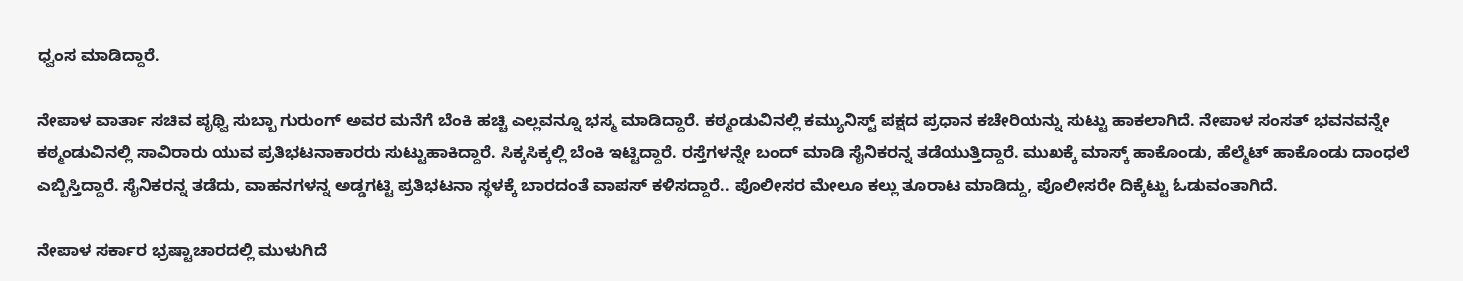ಧ್ವಂಸ ಮಾಡಿದ್ದಾರೆ.

ನೇಪಾಳ ವಾರ್ತಾ ಸಚಿವ ಪೃಥ್ವಿ ಸುಬ್ಬಾ ಗುರುಂಗ್ ಅವರ ಮನೆಗೆ ಬೆಂಕಿ ಹಚ್ಚಿ ಎಲ್ಲವನ್ನೂ ಭಸ್ಮ ಮಾಡಿದ್ದಾರೆ. ಕಠ್ಮಂಡುವಿನಲ್ಲಿ ಕಮ್ಯುನಿಸ್ಟ್ ಪಕ್ಷದ ಪ್ರಧಾನ ಕಚೇರಿಯನ್ನು ಸುಟ್ಟು ಹಾಕಲಾಗಿದೆ. ನೇಪಾಳ ಸಂಸತ್ ಭವನವನ್ನೇ ಕಠ್ಮಂಡುವಿನಲ್ಲಿ ಸಾವಿರಾರು ಯುವ ಪ್ರತಿಭಟನಾಕಾರರು ಸುಟ್ಟುಹಾಕಿದ್ದಾರೆ. ಸಿಕ್ಕಸಿಕ್ಕಲ್ಲಿ ಬೆಂಕಿ ಇಟ್ಟಿದ್ದಾರೆ. ರಸ್ತೆಗಳನ್ನೇ ಬಂದ್ ಮಾಡಿ ಸೈನಿಕರನ್ನ ತಡೆಯುತ್ತಿದ್ದಾರೆ. ಮುಖಕ್ಕೆ ಮಾಸ್ಕ್ ಹಾಕೊಂಡು, ಹೆಲ್ಮೆಟ್ ಹಾಕೊಂಡು ದಾಂಧಲೆ ಎಬ್ಬಿಸ್ತಿದ್ದಾರೆ. ಸೈನಿಕರನ್ನ ತಡೆದು, ವಾಹನಗಳನ್ನ ಅಡ್ಡಗಟ್ಟಿ ಪ್ರತಿಭಟನಾ ಸ್ಥಳಕ್ಕೆ ಬಾರದಂತೆ ವಾಪಸ್ ಕಳಿಸದ್ದಾರೆ.. ಪೊಲೀಸರ ಮೇಲೂ ಕಲ್ಲು ತೂರಾಟ ಮಾಡಿದ್ದು, ಪೊಲೀಸರೇ ದಿಕ್ಕೆಟ್ಟು ಓಡುವಂತಾಗಿದೆ.

ನೇಪಾಳ ಸರ್ಕಾರ ಭ್ರಷ್ಟಾಚಾರದಲ್ಲಿ ಮುಳುಗಿದೆ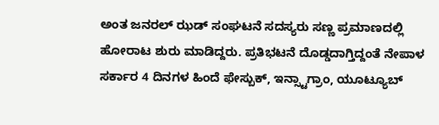ಅಂತ ಜನರಲ್ ಝಡ್ ಸಂಘಟನೆ ಸದಸ್ಯರು ಸಣ್ಣ ಪ್ರಮಾಣದಲ್ಲಿ ಹೋರಾಟ ಶುರು ಮಾಡಿದ್ದರು. ಪ್ರತಿಭಟನೆ ದೊಡ್ಡದಾಗ್ತಿದ್ದಂತೆ ನೇಪಾಳ ಸರ್ಕಾರ 4 ದಿನಗಳ ಹಿಂದೆ ಫೇಸ್ಬುಕ್, ಇನ್ಸ್ಟಾಗ್ರಾಂ, ಯೂಟ್ಯೂಬ್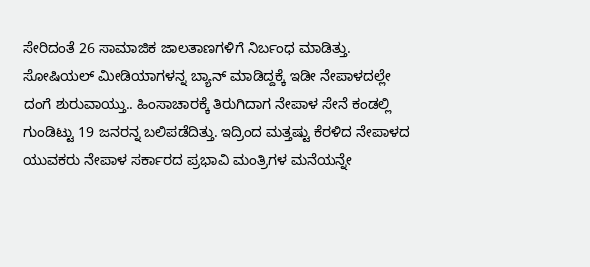ಸೇರಿದಂತೆ 26 ಸಾಮಾಜಿಕ ಜಾಲತಾಣಗಳಿಗೆ ನಿರ್ಬಂಧ ಮಾಡಿತ್ತು. ಸೋಷಿಯಲ್ ಮೀಡಿಯಾಗಳನ್ನ ಬ್ಯಾನ್ ಮಾಡಿದ್ದಕ್ಕೆ ಇಡೀ ನೇಪಾಳದಲ್ಲೇ ದಂಗೆ ಶುರುವಾಯ್ತು.. ಹಿಂಸಾಚಾರಕ್ಕೆ ತಿರುಗಿದಾಗ ನೇಪಾಳ ಸೇನೆ ಕಂಡಲ್ಲಿ ಗುಂಡಿಟ್ಟು 19 ಜನರನ್ನ ಬಲಿಪಡೆದಿತ್ತು. ಇದ್ರಿಂದ ಮತ್ತಷ್ಟು ಕೆರಳಿದ ನೇಪಾಳದ ಯುವಕರು ನೇಪಾಳ ಸರ್ಕಾರದ ಪ್ರಭಾವಿ ಮಂತ್ರಿಗಳ ಮನೆಯನ್ನೇ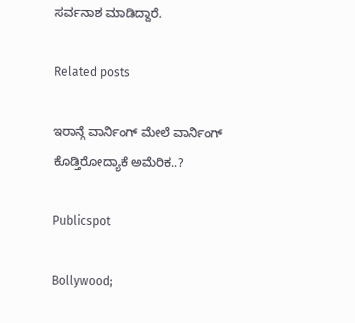ಸರ್ವನಾಶ ಮಾಡಿದ್ದಾರೆ.

Related posts

ಇರಾನ್ಗೆ ವಾರ್ನಿಂಗ್ ಮೇಲೆ ವಾರ್ನಿಂಗ್ ಕೊಡ್ತಿರೋದ್ಯಾಕೆ ಅಮೆರಿಕ..?

Publicspot

Bollywood;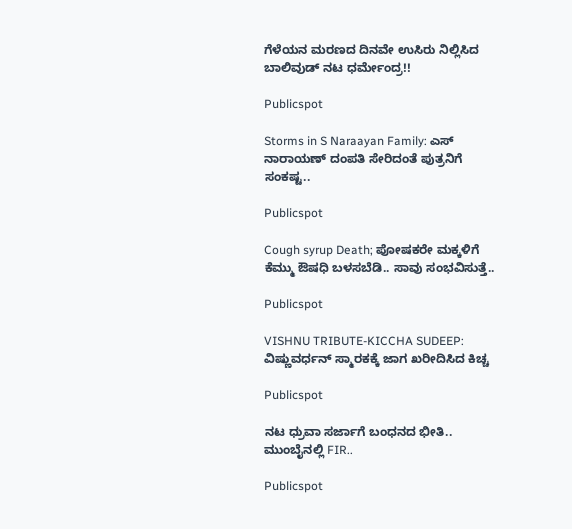ಗೆಳೆಯನ ಮರಣದ ದಿನವೇ ಉಸಿರು ನಿಲ್ಲಿಸಿದ ಬಾಲಿವುಡ್‌ ನಟ ಧರ್ಮೇಂದ್ರ!!

Publicspot

Storms in S Naraayan Family: ಎಸ್ ನಾರಾಯಣ್ ದಂಪತಿ ಸೇರಿದಂತೆ ಪುತ್ರನಿಗೆ ಸಂಕಷ್ಟ..

Publicspot

Cough syrup Death; ಪೋಷಕರೇ ಮಕ್ಕಳಿಗೆ ಕೆಮ್ಮು ಔಷಧಿ ಬಳಸಬೆಡಿ.. ಸಾವು ಸಂಭವಿಸುತ್ತೆ..

Publicspot

VISHNU TRIBUTE-KICCHA SUDEEP: ವಿಷ್ಣುವರ್ಧನ್ ಸ್ಮಾರಕಕ್ಕೆ ಜಾಗ ಖರೀದಿಸಿದ ಕಿಚ್ಚ

Publicspot

ನಟ ಧ್ರುವಾ ಸರ್ಜಾಗೆ ಬಂಧನದ ಭೀತಿ.. ಮುಂಬೈನಲ್ಲಿ FIR..

Publicspot